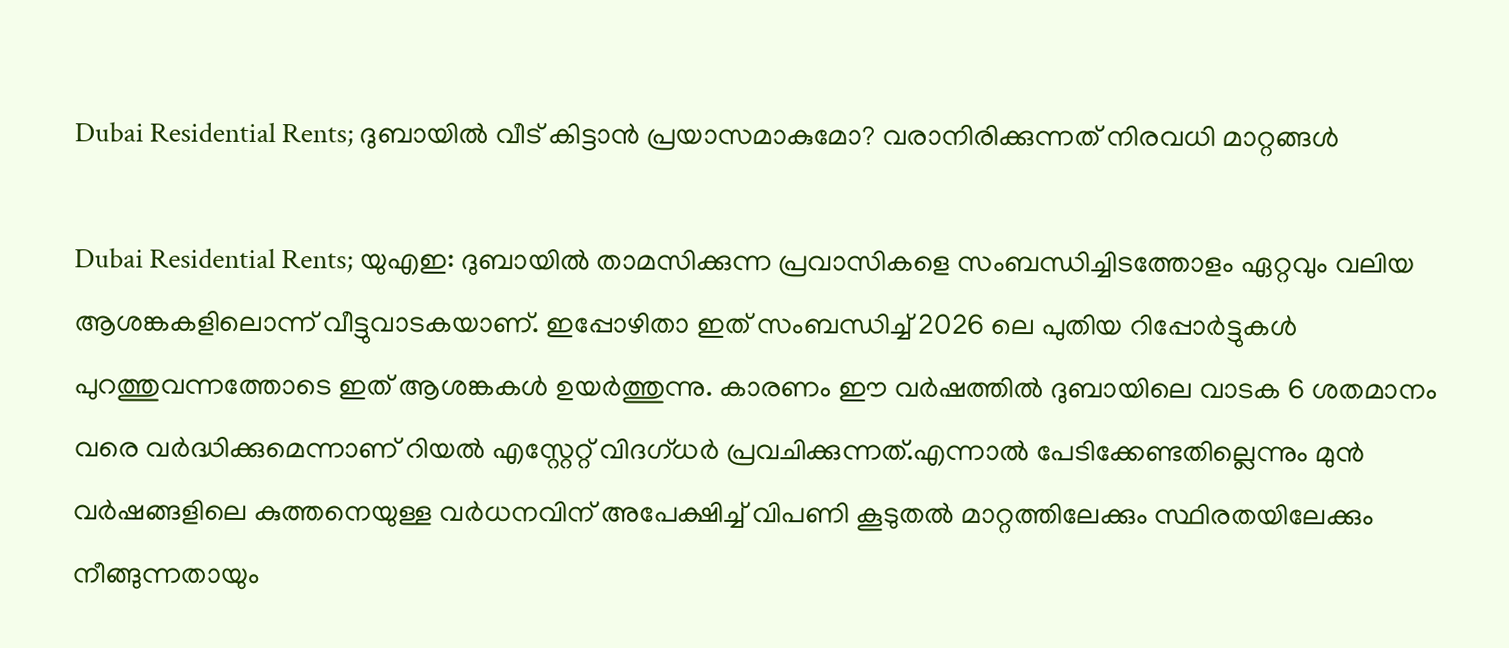Dubai Residential Rents; ദുബായിൽ വീട് കിട്ടാൻ പ്രയാസമാകുമോ? വരാനിരിക്കുന്നത് നിരവധി മാറ്റങ്ങൾ

Dubai Residential Rents; യുഎഇ: ദുബായിൽ താമസിക്കുന്ന പ്രവാസികളെ സംബന്ധിച്ചിടത്തോളം ഏറ്റവും വലിയ ആശങ്കകളിലൊന്ന് വീട്ടുവാടകയാണ്. ഇപ്പോഴിതാ ഇത് സംബന്ധിച്ച് 2026 ലെ പുതിയ റിപ്പോർട്ടുകൾ പുറത്തുവന്നത്തോടെ ഇത് ആശങ്കകൾ ഉയർത്തുന്നു. കാരണം ഈ വർഷത്തിൽ ദുബായിലെ വാടക 6 ശതമാനം വരെ വർദ്ധിക്കുമെന്നാണ് റിയൽ എസ്റ്റേറ്റ് വിദഗ്ധർ പ്രവചിക്കുന്നത്.എന്നാൽ പേടിക്കേണ്ടതില്ലെന്നും മുൻ വർഷങ്ങളിലെ കുത്തനെയുള്ള വർധനവിന് അപേക്ഷിച്ച് വിപണി കൂടുതൽ മാറ്റത്തിലേക്കും സ്ഥിരതയിലേക്കും നീങ്ങുന്നതായും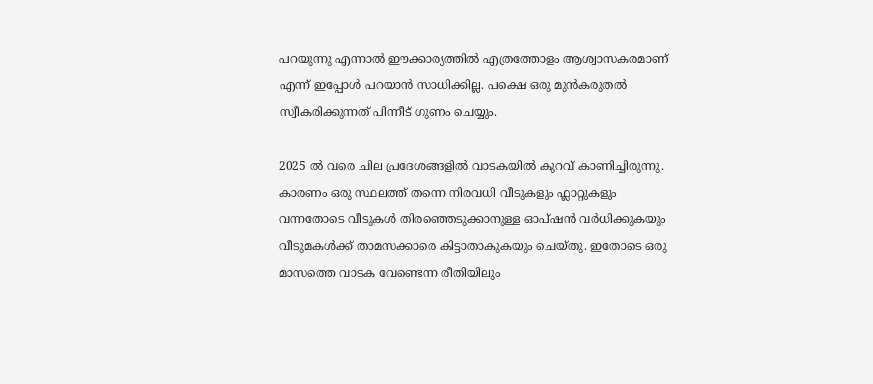പറയുന്നു എന്നാൽ ഈക്കാര്യത്തിൽ എത്രത്തോളം ആശ്വാസകരമാണ് എന്ന് ഇപ്പോൾ പറയാൻ സാധിക്കില്ല. പക്ഷെ ഒരു മുൻകരുതൽ സ്വീകരിക്കുന്നത് പിന്നീട് ഗുണം ചെയ്യും.

2025 ൽ വരെ ചില പ്രദേശങ്ങളിൽ വാടകയിൽ കുറവ് കാണിച്ചിരുന്നു. കാരണം ഒരു സ്ഥലത്ത് തന്നെ നിരവധി വീടുകളും ഫ്ലാറ്റുകളും വന്നതോടെ വീടുകൾ തിരഞ്ഞെടുക്കാനുള്ള ഓപ്‌ഷൻ വർധിക്കുകയും വീടുമകൾക്ക് താമസക്കാരെ കിട്ടാതാകുകയും ചെയ്തു. ഇതോടെ ഒരു മാസത്തെ വാടക വേണ്ടെന്ന രീതിയിലും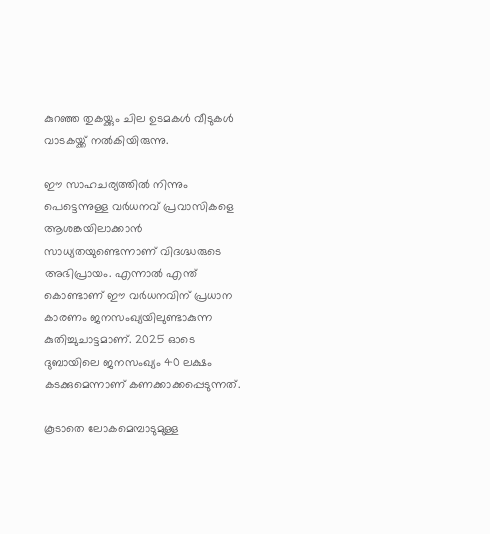കുറഞ്ഞ തുകയ്ക്കും ചില ഉടമകൾ വീടുകൾ വാടകയ്ക്ക് നൽകിയിരുന്നു.

ഈ സാഹചര്യത്തിൽ നിന്നും പെട്ടെന്നുള്ള വർധനവ് പ്രവാസികളെ ആശങ്കയിലാക്കാൻ സാധ്യതയുണ്ടെന്നാണ് വിദഗ്ദ്ധരുടെ അഭിപ്രായം. എന്നാൽ എന്ത് കൊണ്ടാണ് ഈ വർധനവിന് പ്രധാന കാരണം ജനസംഖ്യയിലുണ്ടാകുന്ന കുതിച്ചുചാട്ടമാണ്. 2025 ഓടെ ദുബായിലെ ജനസംഖ്യം 40 ലക്ഷം കടക്കുമെന്നാണ് കണക്കാക്കപ്പെടുന്നത്.

കൂടാതെ ലോകമെമ്പാടുമുള്ള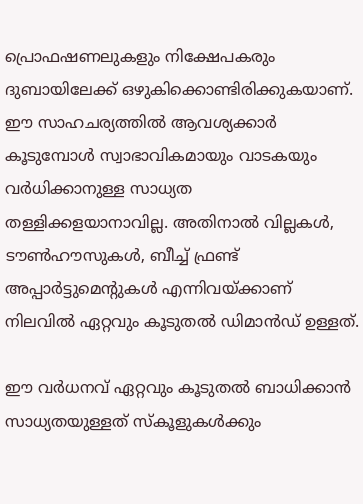പ്രൊഫഷണലുകളും നിക്ഷേപകരും ദുബായിലേക്ക് ഒഴുകിക്കൊണ്ടിരിക്കുകയാണ്. ഈ സാഹചര്യത്തിൽ ആവശ്യക്കാർ കൂടുമ്പോൾ സ്വാഭാവികമായും വാടകയും വർധിക്കാനുള്ള സാധ്യത തള്ളിക്കളയാനാവില്ല. അതിനാൽ വില്ലകൾ, ടൗൺഹൗസുകൾ, ബീച്ച് ഫ്രണ്ട് അപ്പാർട്ടുമെന്റുകൾ എന്നിവയ്ക്കാണ് നിലവിൽ ഏറ്റവും കൂടുതൽ ഡിമാൻഡ് ഉള്ളത്.

ഈ വർധനവ് ഏറ്റവും കൂടുതൽ ബാധിക്കാൻ സാധ്യതയുള്ളത് സ്കൂളുകൾക്കും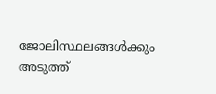ജോലിസ്ഥലങ്ങൾക്കും അടുത്ത്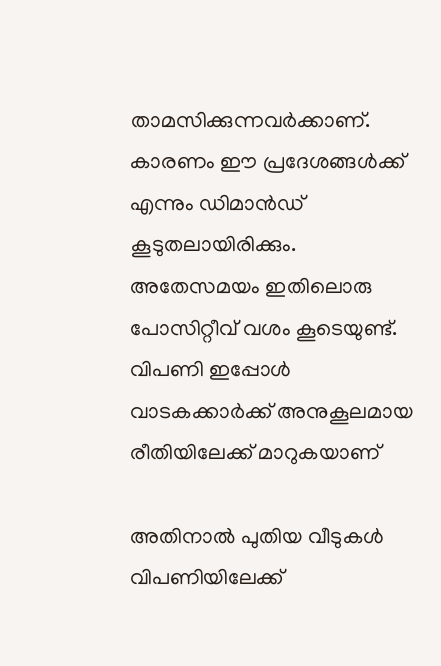താമസിക്കുന്നവർക്കാണ്. കാരണം ഈ പ്രദേശങ്ങൾക്ക് എന്നും ഡിമാൻഡ് കൂടുതലായിരിക്കും. അതേസമയം ഇതിലൊരു പോസിറ്റീവ് വശം കൂടെയുണ്ട്. വിപണി ഇപ്പോൾ വാടകക്കാർക്ക് അനുകൂലമായ രീതിയിലേക്ക് മാറുകയാണ്

അതിനാൽ പുതിയ വീടുകൾ വിപണിയിലേക്ക്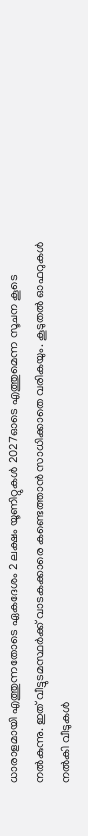ധാരാളമായി എത്തുന്നതോടെ ഏകദേശം 2 ലക്ഷം യൂണിറ്റുകൾ 2027ഓടെ എത്തുമെന്ന സൂചന കൂടെ നൽകുന്നു. ഇത് വീട്ടുടമസ്ഥർക്ക് വാടകക്കാരെ കണ്ടെത്താൻ സാധിക്കാതെ വരികയും. കൂടുതൽ ഓഫറുകൾ നൽകി വീടുകൾ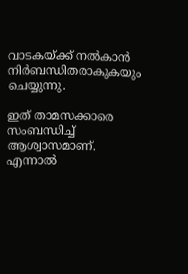വാടകയ്ക്ക് നൽകാൻ നിർബന്ധിതരാകുകയും ചെയ്യുന്നു.

ഇത് താമസക്കാരെ സംബന്ധിച്ച് ആശ്വാസമാണ്. എന്നാൽ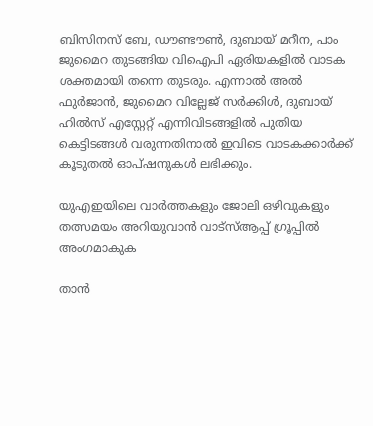ബിസിനസ് ബേ, ഡൗണ്ടൗൺ, ദുബായ് മറീന, പാം ജുമൈറ തുടങ്ങിയ വിഐപി ഏരിയകളിൽ വാടക ശക്തമായി തന്നെ തുടരും. എന്നാൽ അൽ ഫുർജാൻ, ജുമൈറ വില്ലേജ് സർക്കിൾ, ദുബായ് ഹിൽസ് എസ്റ്റേറ്റ് എന്നിവിടങ്ങളിൽ പുതിയ കെട്ടിടങ്ങൾ വരുന്നതിനാൽ ഇവിടെ വാടകക്കാർക്ക് കൂടുതൽ ഓപ്ഷനുകൾ ലഭിക്കും.

യുഎഇയിലെ വാർത്തകളും ജോലി ഒഴിവുകളും തത്സമയം അറിയുവാൻ വാട്സ്ആപ്പ് ഗ്രൂപ്പിൽ അംഗമാകുക

താൻ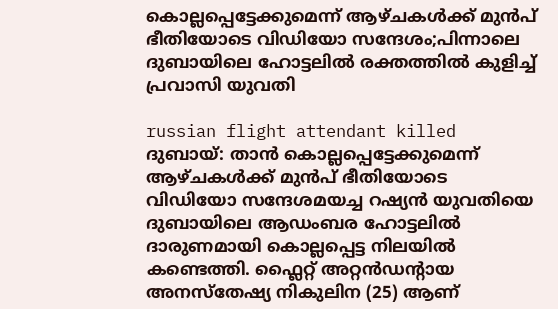കൊല്ലപ്പെട്ടേക്കുമെന്ന് ആഴ്ചകൾക്ക് മുൻപ് ഭീതിയോടെ വിഡിയോ സന്ദേശം;പിന്നാലെ ദുബായിലെ ഹോട്ടലില്‍ രക്തത്തില്‍ കുളിച്ച് പ്രവാസി യുവതി

russian flight attendant killed ദുബായ്: താൻ കൊല്ലപ്പെട്ടേക്കുമെന്ന് ആഴ്ചകൾക്ക് മുൻപ് ഭീതിയോടെ വിഡിയോ സന്ദേശമയച്ച റഷ്യൻ യുവതിയെ ദുബായിലെ ആഡംബര ഹോട്ടലിൽ ദാരുണമായി കൊല്ലപ്പെട്ട നിലയിൽ കണ്ടെത്തി. ഫ്ലൈറ്റ് അറ്റൻഡന്റായ അനസ്തേഷ്യ നികുലിന (25) ആണ്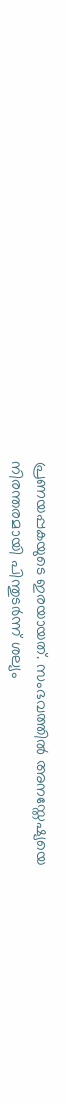പ്രണയപ്പകയുടെ ഇരയായത്. സംഭവത്തിൽ അനസ്തേഷ്യയെ നിരന്തരമായി പിന്തുടർന്ന് ശല്യം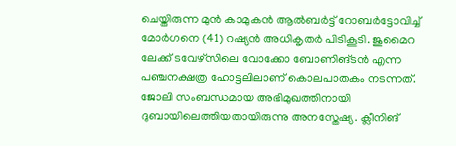ചെയ്തിരുന്ന മുൻ കാമുകൻ ആൽബർട്ട് റോബർട്ടോവിച്ച് മോർഗനെ (41) റഷ്യൻ അധികൃതർ പിടികൂടി. ജുമൈറ ലേക്ക് ടവേഴ്‌സിലെ വോക്കോ ബോണിങ്ടൻ എന്ന പഞ്ചനക്ഷത്ര ഹോട്ടലിലാണ് കൊലപാതകം നടന്നത്. ജോലി സംബന്ധമായ അഭിമുഖത്തിനായി ദുബായിലെത്തിയതായിരുന്നു അനസ്തേഷ്യ. ക്ലീനിങ്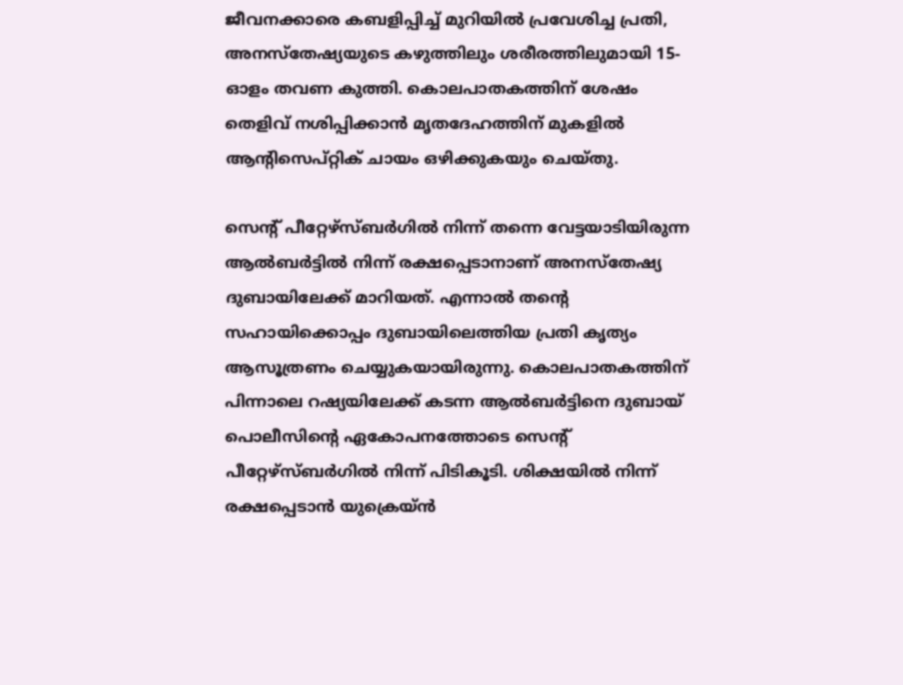ജീവനക്കാരെ കബളിപ്പിച്ച് മുറിയിൽ പ്രവേശിച്ച പ്രതി, അനസ്തേഷ്യയുടെ കഴുത്തിലും ശരീരത്തിലുമായി 15-ഓളം തവണ കുത്തി. കൊലപാതകത്തിന് ശേഷം തെളിവ് നശിപ്പിക്കാൻ മൃതദേഹത്തിന് മുകളിൽ ആന്റിസെപ്റ്റിക് ചായം ഒഴിക്കുകയും ചെയ്തു.

സെന്റ് പീറ്റേഴ്‌സ്ബർഗിൽ നിന്ന് തന്നെ വേട്ടയാടിയിരുന്ന ആൽബർട്ടിൽ നിന്ന് രക്ഷപ്പെടാനാണ് അനസ്തേഷ്യ ദുബായിലേക്ക് മാറിയത്. എന്നാൽ തന്റെ സഹായിക്കൊപ്പം ദുബായിലെത്തിയ പ്രതി കൃത്യം ആസൂത്രണം ചെയ്യുകയായിരുന്നു. കൊലപാതകത്തിന് പിന്നാലെ റഷ്യയിലേക്ക് കടന്ന ആൽബർട്ടിനെ ദുബായ് പൊലീസിന്റെ ഏകോപനത്തോടെ സെന്റ് പീറ്റേഴ്‌സ്ബർഗിൽ നിന്ന് പിടികൂടി. ശിക്ഷയിൽ നിന്ന് രക്ഷപ്പെടാൻ യുക്രെയ്ൻ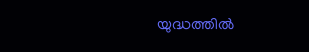യുദ്ധത്തിൽ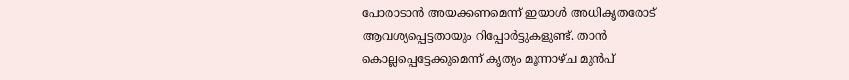പോരാടാൻ അയക്കണമെന്ന് ഇയാൾ അധികൃതരോട് ആവശ്യപ്പെട്ടതായും റിപ്പോർട്ടുകളുണ്ട്. താൻ കൊല്ലപ്പെട്ടേക്കുമെന്ന് കൃത്യം മൂന്നാഴ്ച മുൻപ്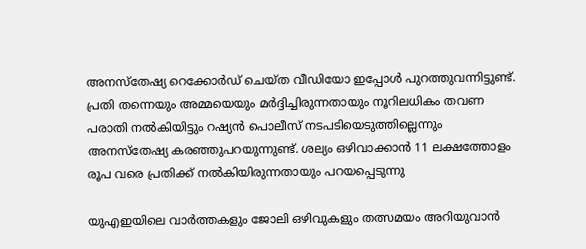അനസ്തേഷ്യ റെക്കോർഡ് ചെയ്ത വീഡിയോ ഇപ്പോൾ പുറത്തുവന്നിട്ടുണ്ട്. പ്രതി തന്നെയും അമ്മയെയും മർദ്ദിച്ചിരുന്നതായും നൂറിലധികം തവണ പരാതി നൽകിയിട്ടും റഷ്യൻ പൊലീസ് നടപടിയെടുത്തില്ലെന്നും അനസ്തേഷ്യ കരഞ്ഞുപറയുന്നുണ്ട്. ശല്യം ഒഴിവാക്കാൻ 11 ലക്ഷത്തോളം രൂപ വരെ പ്രതിക്ക് നൽകിയിരുന്നതായും പറയപ്പെടുന്നു

യുഎഇയിലെ വാർത്തകളും ജോലി ഒഴിവുകളും തത്സമയം അറിയുവാൻ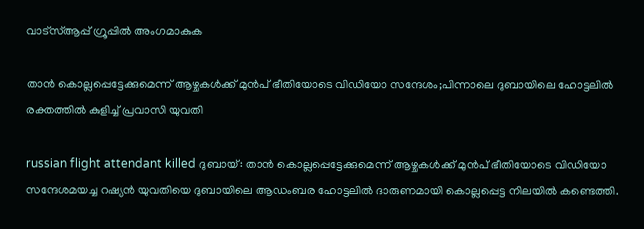വാട്സ്ആപ്പ് ഗ്രൂപ്പിൽ അംഗമാകുക

താൻ കൊല്ലപ്പെട്ടേക്കുമെന്ന് ആഴ്ചകൾക്ക് മുൻപ് ഭീതിയോടെ വിഡിയോ സന്ദേശം;പിന്നാലെ ദുബായിലെ ഹോട്ടലില്‍ രക്തത്തില്‍ കുളിച്ച് പ്രവാസി യുവതി

russian flight attendant killed ദുബായ്: താൻ കൊല്ലപ്പെട്ടേക്കുമെന്ന് ആഴ്ചകൾക്ക് മുൻപ് ഭീതിയോടെ വിഡിയോ സന്ദേശമയച്ച റഷ്യൻ യുവതിയെ ദുബായിലെ ആഡംബര ഹോട്ടലിൽ ദാരുണമായി കൊല്ലപ്പെട്ട നിലയിൽ കണ്ടെത്തി.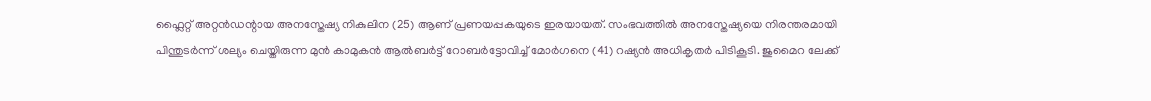ഫ്ലൈറ്റ് അറ്റൻഡന്റായ അനസ്തേഷ്യ നികുലിന (25) ആണ് പ്രണയപ്പകയുടെ ഇരയായത്. സംഭവത്തിൽ അനസ്തേഷ്യയെ നിരന്തരമായി പിന്തുടർന്ന് ശല്യം ചെയ്തിരുന്ന മുൻ കാമുകൻ ആൽബർട്ട് റോബർട്ടോവിച്ച് മോർഗനെ (41) റഷ്യൻ അധികൃതർ പിടികൂടി. ജുമൈറ ലേക്ക്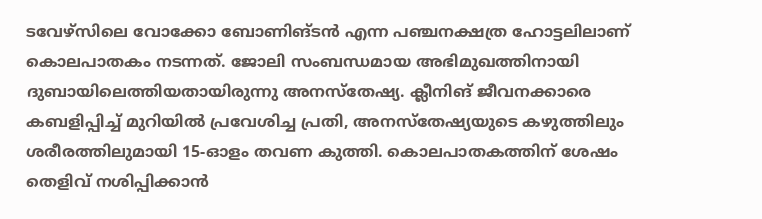ടവേഴ്‌സിലെ വോക്കോ ബോണിങ്ടൻ എന്ന പഞ്ചനക്ഷത്ര ഹോട്ടലിലാണ് കൊലപാതകം നടന്നത്. ജോലി സംബന്ധമായ അഭിമുഖത്തിനായി ദുബായിലെത്തിയതായിരുന്നു അനസ്തേഷ്യ. ക്ലീനിങ് ജീവനക്കാരെ കബളിപ്പിച്ച് മുറിയിൽ പ്രവേശിച്ച പ്രതി, അനസ്തേഷ്യയുടെ കഴുത്തിലും ശരീരത്തിലുമായി 15-ഓളം തവണ കുത്തി. കൊലപാതകത്തിന് ശേഷം തെളിവ് നശിപ്പിക്കാൻ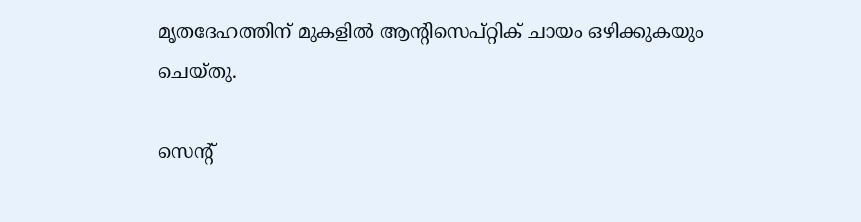മൃതദേഹത്തിന് മുകളിൽ ആന്റിസെപ്റ്റിക് ചായം ഒഴിക്കുകയും ചെയ്തു.

സെന്റ്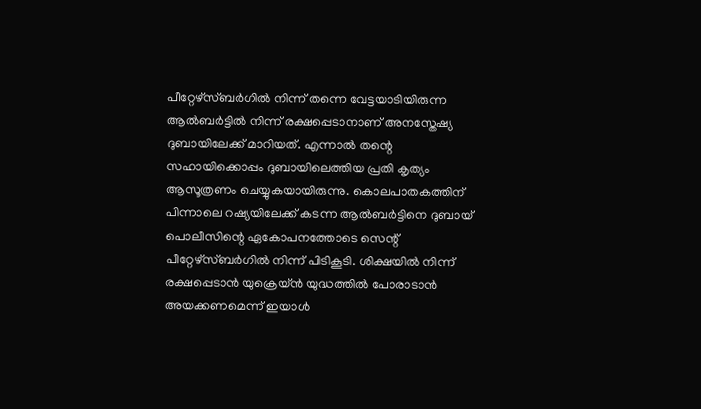പീറ്റേഴ്‌സ്ബർഗിൽ നിന്ന് തന്നെ വേട്ടയാടിയിരുന്ന ആൽബർട്ടിൽ നിന്ന് രക്ഷപ്പെടാനാണ് അനസ്തേഷ്യ ദുബായിലേക്ക് മാറിയത്. എന്നാൽ തന്റെ സഹായിക്കൊപ്പം ദുബായിലെത്തിയ പ്രതി കൃത്യം ആസൂത്രണം ചെയ്യുകയായിരുന്നു. കൊലപാതകത്തിന് പിന്നാലെ റഷ്യയിലേക്ക് കടന്ന ആൽബർട്ടിനെ ദുബായ് പൊലീസിന്റെ ഏകോപനത്തോടെ സെന്റ് പീറ്റേഴ്‌സ്ബർഗിൽ നിന്ന് പിടികൂടി. ശിക്ഷയിൽ നിന്ന് രക്ഷപ്പെടാൻ യുക്രെയ്ൻ യുദ്ധത്തിൽ പോരാടാൻ അയക്കണമെന്ന് ഇയാൾ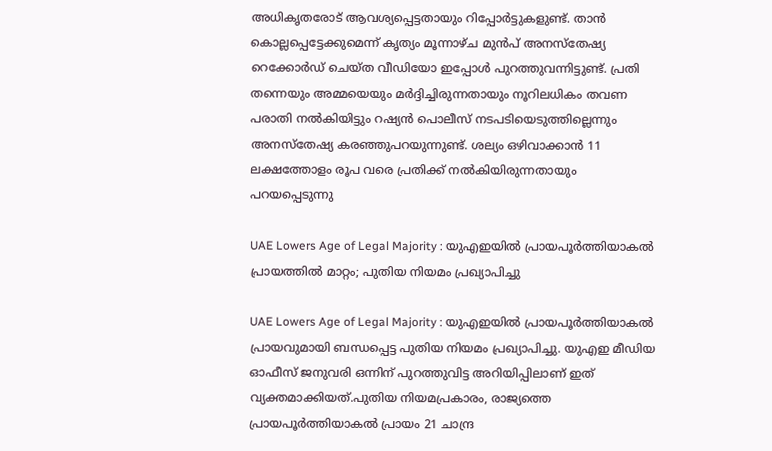അധികൃതരോട് ആവശ്യപ്പെട്ടതായും റിപ്പോർട്ടുകളുണ്ട്. താൻ കൊല്ലപ്പെട്ടേക്കുമെന്ന് കൃത്യം മൂന്നാഴ്ച മുൻപ് അനസ്തേഷ്യ റെക്കോർഡ് ചെയ്ത വീഡിയോ ഇപ്പോൾ പുറത്തുവന്നിട്ടുണ്ട്. പ്രതി തന്നെയും അമ്മയെയും മർദ്ദിച്ചിരുന്നതായും നൂറിലധികം തവണ പരാതി നൽകിയിട്ടും റഷ്യൻ പൊലീസ് നടപടിയെടുത്തില്ലെന്നും അനസ്തേഷ്യ കരഞ്ഞുപറയുന്നുണ്ട്. ശല്യം ഒഴിവാക്കാൻ 11 ലക്ഷത്തോളം രൂപ വരെ പ്രതിക്ക് നൽകിയിരുന്നതായും പറയപ്പെടുന്നു

UAE Lowers Age of Legal Majority : യുഎഇയിൽ പ്രായപൂർത്തിയാകൽ പ്രായത്തിൽ മാറ്റം; പുതിയ നിയമം പ്രഖ്യാപിച്ചു

UAE Lowers Age of Legal Majority : യുഎഇയിൽ പ്രായപൂർത്തിയാകൽ പ്രായവുമായി ബന്ധപ്പെട്ട പുതിയ നിയമം പ്രഖ്യാപിച്ചു. യുഎഇ മീഡിയ ഓഫീസ് ജനുവരി ഒന്നിന് പുറത്തുവിട്ട അറിയിപ്പിലാണ് ഇത് വ്യക്തമാക്കിയത്.പുതിയ നിയമപ്രകാരം, രാജ്യത്തെ പ്രായപൂർത്തിയാകൽ പ്രായം 21 ചാന്ദ്ര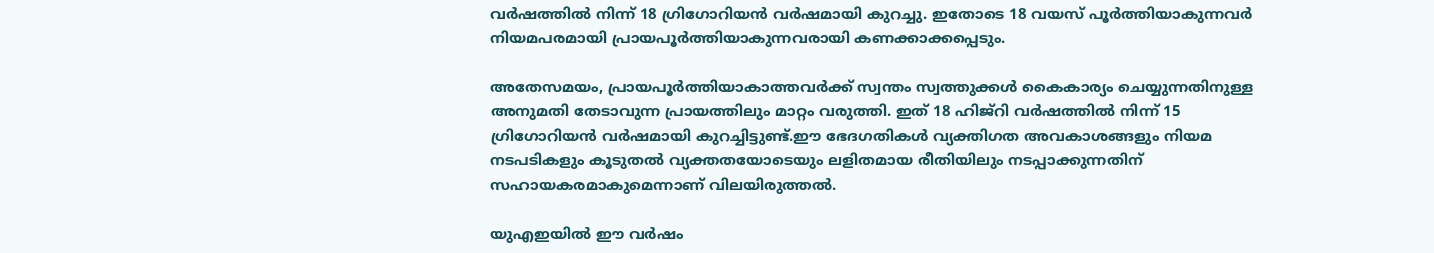വർഷത്തിൽ നിന്ന് 18 ഗ്രിഗോറിയൻ വർഷമായി കുറച്ചു. ഇതോടെ 18 വയസ് പൂർത്തിയാകുന്നവർ നിയമപരമായി പ്രായപൂർത്തിയാകുന്നവരായി കണക്കാക്കപ്പെടും.

അതേസമയം, പ്രായപൂർത്തിയാകാത്തവർക്ക് സ്വന്തം സ്വത്തുക്കൾ കൈകാര്യം ചെയ്യുന്നതിനുള്ള അനുമതി തേടാവുന്ന പ്രായത്തിലും മാറ്റം വരുത്തി. ഇത് 18 ഹിജ്‌റി വർഷത്തിൽ നിന്ന് 15 ഗ്രിഗോറിയൻ വർഷമായി കുറച്ചിട്ടുണ്ട്.ഈ ഭേദഗതികൾ വ്യക്തിഗത അവകാശങ്ങളും നിയമ നടപടികളും കൂടുതൽ വ്യക്തതയോടെയും ലളിതമായ രീതിയിലും നടപ്പാക്കുന്നതിന് സഹായകരമാകുമെന്നാണ് വിലയിരുത്തൽ.

യുഎഇയില്‍ ഈ വർഷം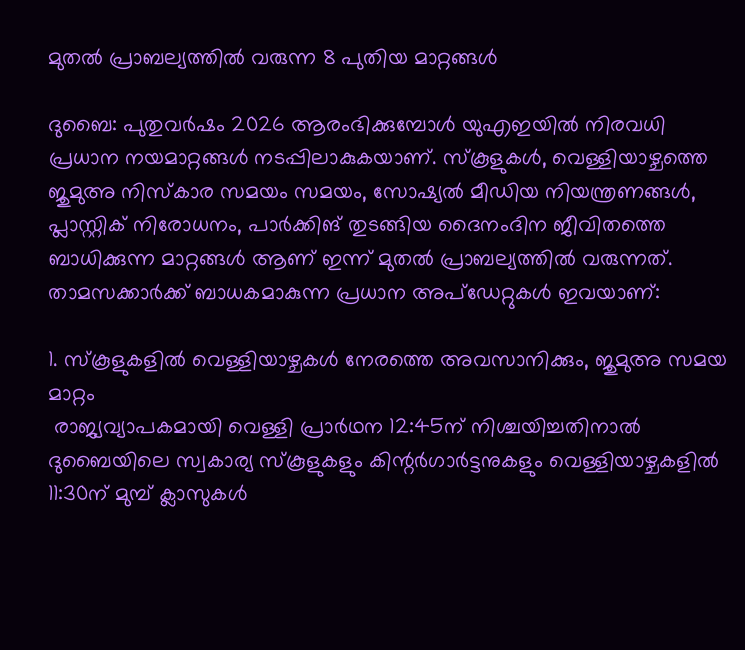മുതല്‍ പ്രാബല്യത്തില്‍ വരുന്ന 8 പുതിയ മാറ്റങ്ങള്‍

ദുബൈ: പുതുവര്‍ഷം 2026 ആരംഭിക്കുമ്പോള്‍ യുഎഇയില്‍ നിരവധി പ്രധാന നയമാറ്റങ്ങള്‍ നടപ്പിലാകുകയാണ്. സ്‌കൂളുകള്‍, വെള്ളിയാഴ്ചത്തെ ജുമുഅ നിസ്‌കാര സമയം സമയം, സോഷ്യല്‍ മീഡിയ നിയന്ത്രണങ്ങള്‍, പ്ലാസ്റ്റിക് നിരോധനം, പാര്‍ക്കിങ് തുടങ്ങിയ ദൈനംദിന ജീവിതത്തെ ബാധിക്കുന്ന മാറ്റങ്ങള്‍ ആണ് ഇന്ന് മുതല്‍ പ്രാബല്യത്തില്‍ വരുന്നത്. താമസക്കാര്‍ക്ക് ബാധകമാകുന്ന പ്രധാന അപ്‌ഡേറ്റുകള്‍ ഇവയാണ്:

1. സ്‌കൂളുകളില്‍ വെള്ളിയാഴ്ചകള്‍ നേരത്തെ അവസാനിക്കും, ജുമുഅ സമയ മാറ്റം
 രാജ്യവ്യാപകമായി വെള്ളി പ്രാര്‍ഥന 12:45ന് നിശ്ചയിച്ചതിനാല്‍ ദുബൈയിലെ സ്വകാര്യ സ്‌കൂളുകളും കിന്റര്‍ഗാര്‍ട്ടനുകളും വെള്ളിയാഴ്ചകളില്‍ 11:30ന് മുമ്പ് ക്ലാസുകള്‍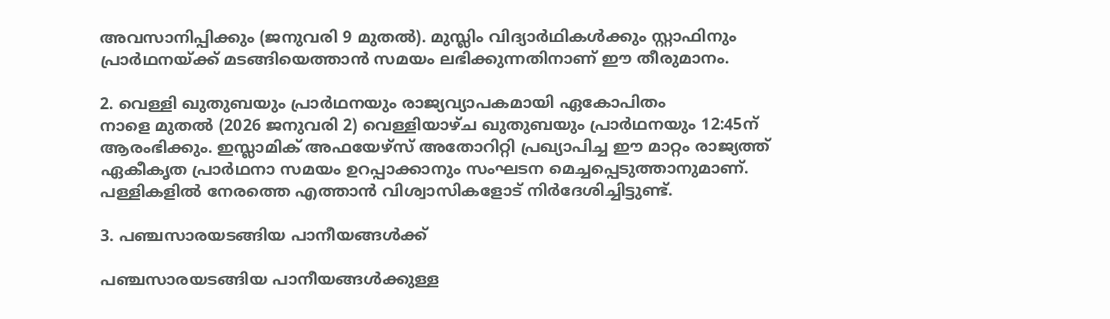അവസാനിപ്പിക്കും (ജനുവരി 9 മുതല്‍). മുസ്ലിം വിദ്യാര്‍ഥികള്‍ക്കും സ്റ്റാഫിനും പ്രാര്‍ഥനയ്ക്ക് മടങ്ങിയെത്താന്‍ സമയം ലഭിക്കുന്നതിനാണ് ഈ തീരുമാനം.

2. വെള്ളി ഖുതുബയും പ്രാര്‍ഥനയും രാജ്യവ്യാപകമായി ഏകോപിതം
നാളെ മുതല്‍ (2026 ജനുവരി 2) വെള്ളിയാഴ്ച ഖുതുബയും പ്രാര്‍ഥനയും 12:45ന് ആരംഭിക്കും. ഇസ്ലാമിക് അഫയേഴ്‌സ് അതോറിറ്റി പ്രഖ്യാപിച്ച ഈ മാറ്റം രാജ്യത്ത് ഏകീകൃത പ്രാര്‍ഥനാ സമയം ഉറപ്പാക്കാനും സംഘടന മെച്ചപ്പെടുത്താനുമാണ്. പള്ളികളില്‍ നേരത്തെ എത്താന്‍ വിശ്വാസികളോട് നിര്‍ദേശിച്ചിട്ടുണ്ട്.

3. പഞ്ചസാരയടങ്ങിയ പാനീയങ്ങള്‍ക്ക്

പഞ്ചസാരയടങ്ങിയ പാനീയങ്ങള്‍ക്കുള്ള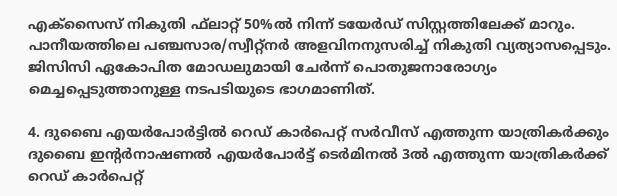എക്‌സൈസ് നികുതി ഫ്‌ലാറ്റ് 50%ല്‍ നിന്ന് ടയേര്‍ഡ് സിസ്റ്റത്തിലേക്ക് മാറും. പാനീയത്തിലെ പഞ്ചസാര/സ്വീറ്റ്‌നര്‍ അളവിനനുസരിച്ച് നികുതി വ്യത്യാസപ്പെടും. ജിസിസി ഏകോപിത മോഡലുമായി ചേര്‍ന്ന് പൊതുജനാരോഗ്യം മെച്ചപ്പെടുത്താനുള്ള നടപടിയുടെ ഭാഗമാണിത്.

4. ദുബൈ എയര്‍പോര്‍ട്ടില്‍ റെഡ് കാര്‍പെറ്റ് സര്‍വീസ് എത്തുന്ന യാത്രികര്‍ക്കും
ദുബൈ ഇന്റര്‍നാഷണല്‍ എയര്‍പോര്‍ട്ട് ടെര്‍മിനല്‍ 3ല്‍ എത്തുന്ന യാത്രികര്‍ക്ക് റെഡ് കാര്‍പെറ്റ്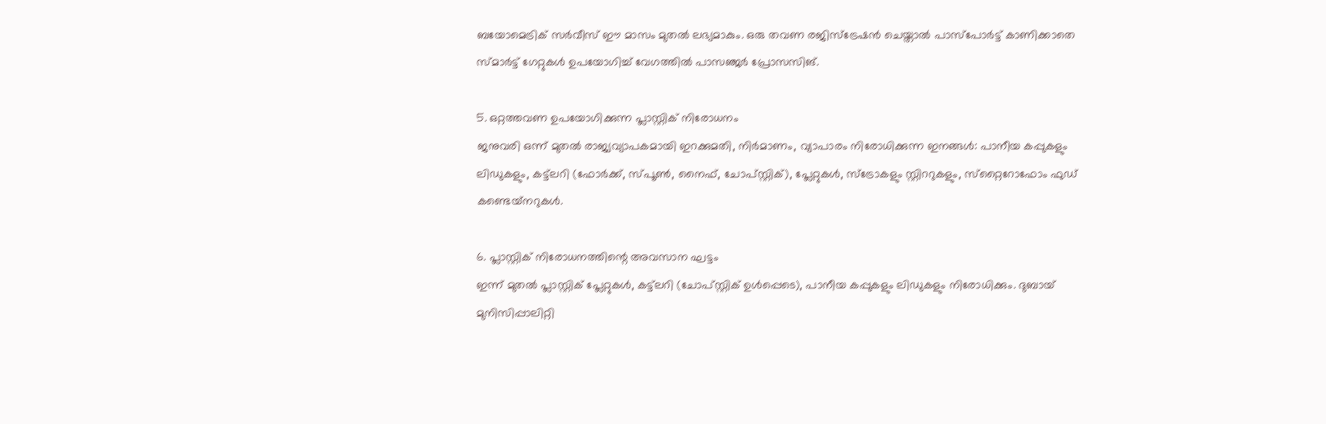ബയോമെട്രിക് സര്‍വീസ് ഈ മാസം മുതല്‍ ലഭ്യമാകും. ഒരു തവണ രജിസ്‌ട്രേഷന്‍ ചെയ്താല്‍ പാസ്‌പോര്‍ട്ട് കാണിക്കാതെ സ്മാര്‍ട്ട് ഗേറ്റുകള്‍ ഉപയോഗിച്ച് വേഗത്തില്‍ പാസഞ്ജര്‍ പ്രോസസിങ്.

5. ഒറ്റത്തവണ ഉപയോഗിക്കുന്ന പ്ലാസ്റ്റിക് നിരോധനം
ജനുവരി ഒന്ന് മുതല്‍ രാജ്യവ്യാപകമായി ഇറക്കുമതി, നിര്‍മാണം, വ്യാപാരം നിരോധിക്കുന്ന ഇനങ്ങള്‍: പാനീയ കപ്പുകളും ലിഡുകളും, കട്ട്‌ലറി (ഫോര്‍ക്ക്, സ്പൂണ്‍, നൈഫ്, ചോപ്സ്റ്റിക്), പ്ലേറ്റുകള്‍, സ്‌ട്രോകളും സ്റ്റിററുകളും, സ്‌റ്റൈറോഫോം ഫുഡ് കണ്ടെയ്‌നറുകള്‍.

6. പ്ലാസ്റ്റിക് നിരോധനത്തിന്റെ അവസാന ഘട്ടം
ഇന്ന് മുതല്‍ പ്ലാസ്റ്റിക് പ്ലേറ്റുകള്‍, കട്ട്‌ലറി (ചോപ്സ്റ്റിക് ഉള്‍പ്പെടെ), പാനീയ കപ്പുകളും ലിഡുകളും നിരോധിക്കും. ദുബായ് മുനിസിപ്പാലിറ്റി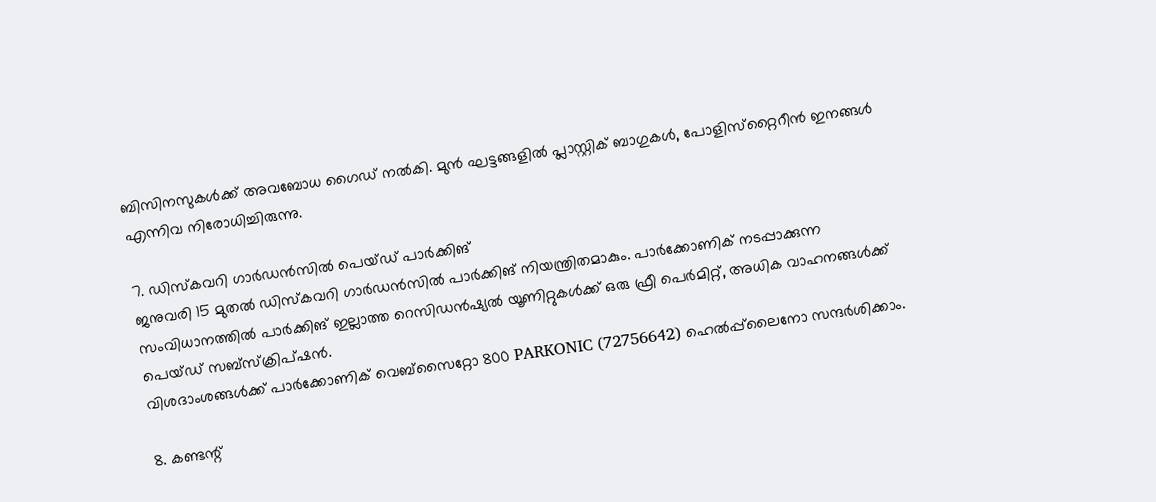ബിസിനസുകള്‍ക്ക് അവബോധ ഗൈഡ് നല്‍കി. മുന്‍ ഘട്ടങ്ങളില്‍ പ്ലാസ്റ്റിക് ബാഗുകള്‍, പോളിസ്‌റ്റൈറീന്‍ ഇനങ്ങള്‍ എന്നിവ നിരോധിച്ചിരുന്നു.

7. ഡിസ്‌കവറി ഗാര്‍ഡന്‍സില്‍ പെയ്ഡ് പാര്‍ക്കിങ്
ജനുവരി 15 മുതല്‍ ഡിസ്‌കവറി ഗാര്‍ഡന്‍സില്‍ പാര്‍ക്കിങ് നിയന്ത്രിതമാകും. പാര്‍ക്കോണിക് നടപ്പാക്കുന്ന സംവിധാനത്തില്‍ പാര്‍ക്കിങ് ഇല്ലാത്ത റെസിഡന്‍ഷ്യല്‍ യൂണിറ്റുകള്‍ക്ക് ഒരു ഫ്രീ പെര്‍മിറ്റ്, അധിക വാഹനങ്ങള്‍ക്ക് പെയ്ഡ് സബ്‌സ്‌ക്രിപ്ഷന്‍.
വിശദാംശങ്ങള്‍ക്ക് പാര്‍ക്കോണിക് വെബ്‌സൈറ്റോ 800 PARKONIC (72756642) ഹെല്‍പ്പ്‌ലൈനോ സന്ദര്‍ശിക്കാം.

8. കണ്ടന്റ്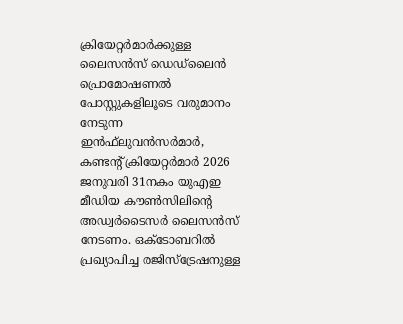ക്രിയേറ്റര്‍മാര്‍ക്കുള്ള ലൈസന്‍സ് ഡെഡ്‌ലൈന്‍
പ്രൊമോഷണല്‍ പോസ്റ്റുകളിലൂടെ വരുമാനം നേടുന്ന ഇന്‍ഫ്‌ലുവന്‍സര്‍മാര്‍, കണ്ടന്റ് ക്രിയേറ്റര്‍മാര്‍ 2026 ജനുവരി 31നകം യുഎഇ മീഡിയ കൗണ്‍സിലിന്റെ അഡ്വര്‍ടൈസര്‍ ലൈസന്‍സ് നേടണം. ഒക്ടോബറില്‍ പ്രഖ്യാപിച്ച രജിസ്‌ട്രേഷനുള്ള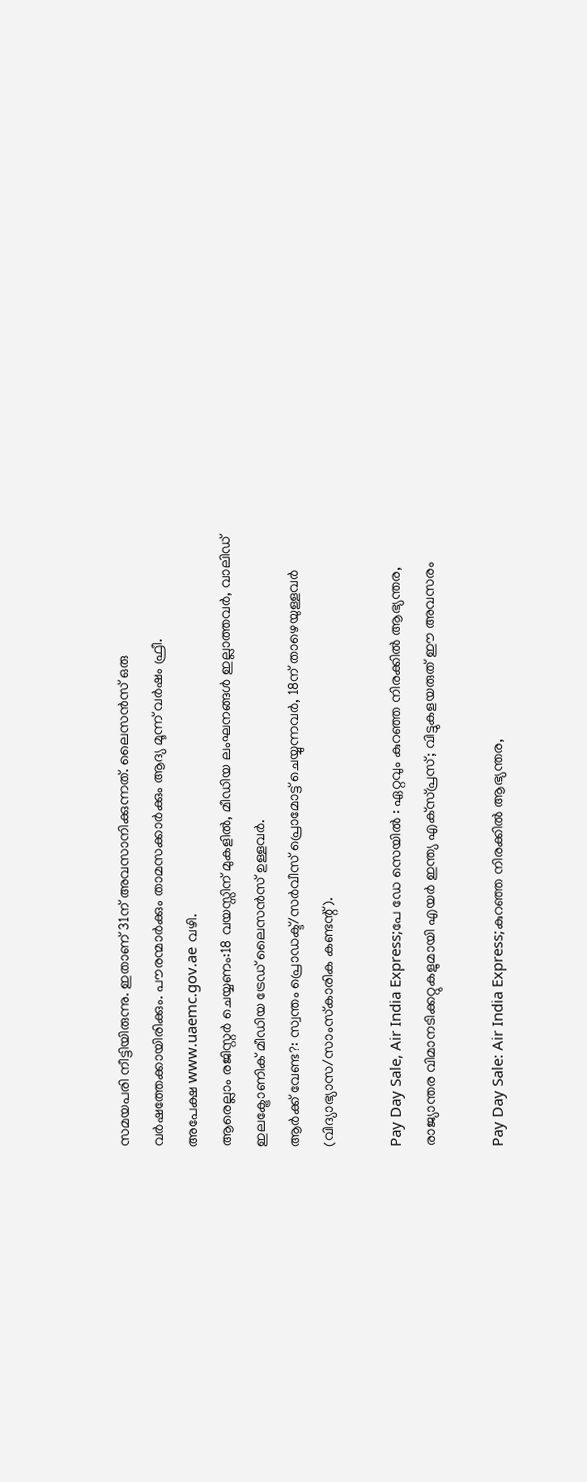സമയപരി നീട്ടിയിരുന്നു. ഇതാണ് 31ന് അവസാനിക്കുന്നത്. ലൈസന്‍സ് ഒരു വര്‍ഷത്തേക്കായിരിക്കും. പൗരന്മാര്‍ക്കും താമസക്കാര്‍ക്കും ആദ്യ മൂന്ന് വര്‍ഷം ഫ്രീ.
അപേക്ഷ www.uaemc.gov.ae വഴി.
ആരെല്ലാം രജിസ്റ്റര്‍ ചെയ്യണം:18 വയസ്സിന് മുകളില്‍, മീഡിയ ലംഘനങ്ങള്‍ ഇല്ലാത്തവര്‍, വാലിഡ് ഇലക്ട്രോണിക് മീഡിയ ട്രേഡ് ലൈസന്‍സ് ഉള്ളവര്‍.
ആര്‍ക്ക് വേണ്ട?: സ്വന്തം പ്രൊഡക്ട്/സര്‍വീസ് പ്രൊമോട്ട് ചെയ്യുന്നവര്‍, 18ന് താഴെയുള്ളവര്‍ (വിദ്യാഭ്യാസ/സാംസ്‌കാരിക കണ്ടന്റ്).

Pay Day Sale, Air India Express;പേ ഡേ സെയിൽ : ഏറ്റവും കുറഞ്ഞ നിരക്കിൽ ആഭ്യന്തര, രാജ്യാന്തര വിമാനടിക്കറ്റുകളുമായി എയർ ഇന്ത്യ എക്‌സ്പ്രസ്; വിട്ടുകളയരുത് ഈ അവസരം

Pay Day Sale: Air India Express;കുറഞ്ഞ നിരക്കിൽ ആഭ്യന്തര,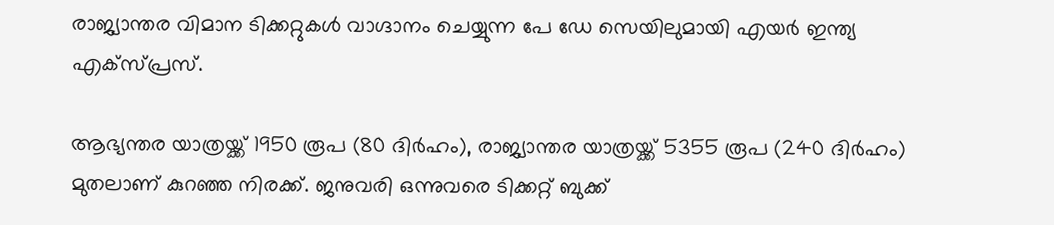രാജ്യാന്തര വിമാന ടിക്കറ്റുകൾ വാഗ്ദാനം ചെയ്യുന്ന പേ ഡേ സെയിലുമായി എയർ ഇന്ത്യ എക്‌സ്പ്രസ്.

ആഭ്യന്തര യാത്രയ്ക്ക് 1950 രൂപ (80 ദിർഹം), രാജ്യാന്തര യാത്രയ്ക്ക് 5355 രൂപ (240 ദിർഹം) മുതലാണ് കുറഞ്ഞ നിരക്ക്. ജനുവരി ഒന്നുവരെ ടിക്കറ്റ് ബുക്ക്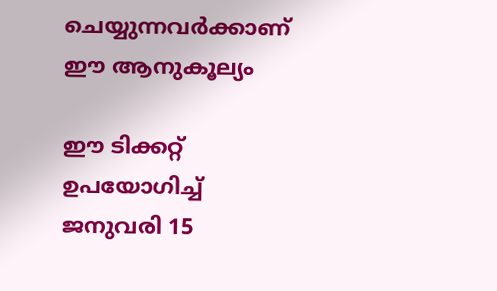ചെയ്യുന്നവർക്കാണ് ഈ ആനുകൂല്യം

ഈ ടിക്കറ്റ് ഉപയോഗിച്ച് ജനുവരി 15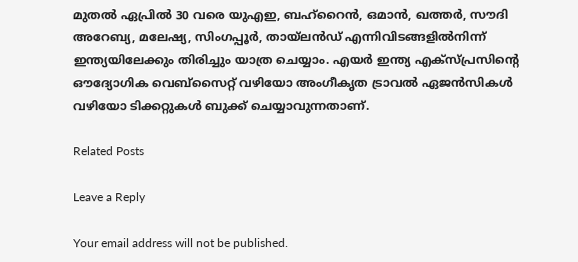മുതൽ ഏപ്രിൽ 30 വരെ യുഎഇ, ബഹ്റൈൻ, ഒമാൻ, ഖത്തർ, സൗദി അറേബ്യ, മലേഷ്യ, സിംഗപ്പൂർ, തായ്‌ലൻഡ്‌ എന്നിവിടങ്ങളിൽനിന്ന് ഇന്ത്യയിലേക്കും തിരിച്ചും യാത്ര ചെയ്യാം. എയർ ഇന്ത്യ എക്‌സ്പ്രസിന്റെ ഔദ്യോഗിക വെബ്സൈറ്റ് വഴിയോ അംഗീകൃത ട്രാവൽ ഏജൻസികൾ വഴിയോ ടിക്കറ്റുകൾ ബുക്ക് ചെയ്യാവുന്നതാണ്.

Related Posts

Leave a Reply

Your email address will not be published.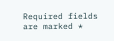Required fields are marked *